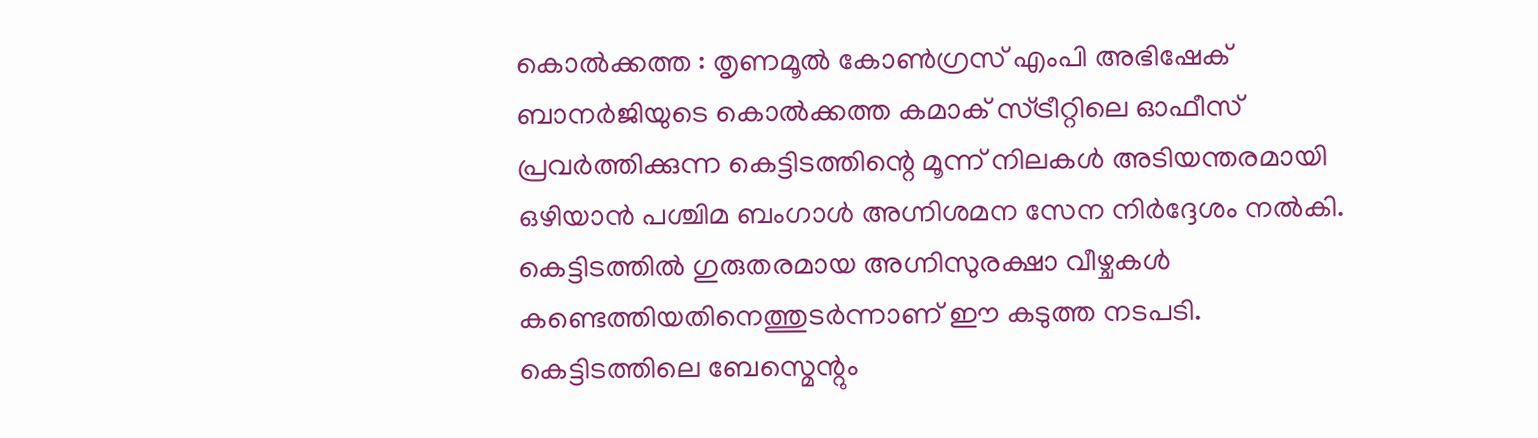കൊൽക്കത്ത : തൃണമൂൽ കോൺഗ്രസ് എംപി അഭിഷേക് ബാനർജിയുടെ കൊൽക്കത്ത കമാക് സ്ട്രീറ്റിലെ ഓഫീസ് പ്രവർത്തിക്കുന്ന കെട്ടിടത്തിന്റെ മൂന്ന് നിലകൾ അടിയന്തരമായി ഒഴിയാൻ പശ്ചിമ ബംഗാൾ അഗ്നിശമന സേന നിർദ്ദേശം നൽകി. കെട്ടിടത്തിൽ ഗുരുതരമായ അഗ്നിസുരക്ഷാ വീഴ്ചകൾ കണ്ടെത്തിയതിനെത്തുടർന്നാണ് ഈ കടുത്ത നടപടി. കെട്ടിടത്തിലെ ബേസ്മെന്റും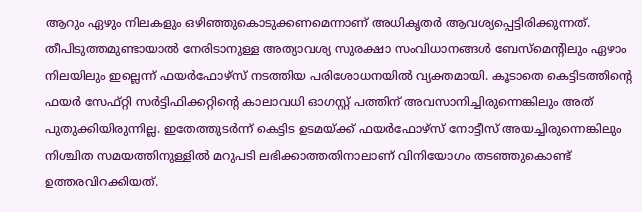ആറും ഏഴും നിലകളും ഒഴിഞ്ഞുകൊടുക്കണമെന്നാണ് അധികൃതർ ആവശ്യപ്പെട്ടിരിക്കുന്നത്.
തീപിടുത്തമുണ്ടായാൽ നേരിടാനുള്ള അത്യാവശ്യ സുരക്ഷാ സംവിധാനങ്ങൾ ബേസ്മെന്റിലും ഏഴാം നിലയിലും ഇല്ലെന്ന് ഫയർഫോഴ്സ് നടത്തിയ പരിശോധനയിൽ വ്യക്തമായി. കൂടാതെ കെട്ടിടത്തിന്റെ ഫയർ സേഫ്റ്റി സർട്ടിഫിക്കറ്റിന്റെ കാലാവധി ഓഗസ്റ്റ് പത്തിന് അവസാനിച്ചിരുന്നെങ്കിലും അത് പുതുക്കിയിരുന്നില്ല. ഇതേത്തുടർന്ന് കെട്ടിട ഉടമയ്ക്ക് ഫയർഫോഴ്സ് നോട്ടീസ് അയച്ചിരുന്നെങ്കിലും നിശ്ചിത സമയത്തിനുള്ളിൽ മറുപടി ലഭിക്കാത്തതിനാലാണ് വിനിയോഗം തടഞ്ഞുകൊണ്ട് ഉത്തരവിറക്കിയത്.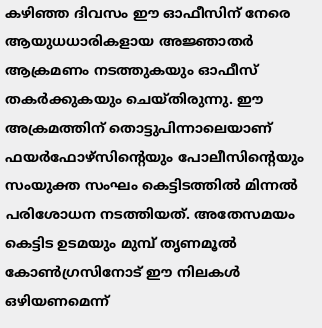കഴിഞ്ഞ ദിവസം ഈ ഓഫീസിന് നേരെ ആയുധധാരികളായ അജ്ഞാതർ ആക്രമണം നടത്തുകയും ഓഫീസ് തകർക്കുകയും ചെയ്തിരുന്നു. ഈ അക്രമത്തിന് തൊട്ടുപിന്നാലെയാണ് ഫയർഫോഴ്സിന്റെയും പോലീസിന്റെയും സംയുക്ത സംഘം കെട്ടിടത്തിൽ മിന്നൽ പരിശോധന നടത്തിയത്. അതേസമയം കെട്ടിട ഉടമയും മുമ്പ് തൃണമൂൽ കോൺഗ്രസിനോട് ഈ നിലകൾ ഒഴിയണമെന്ന്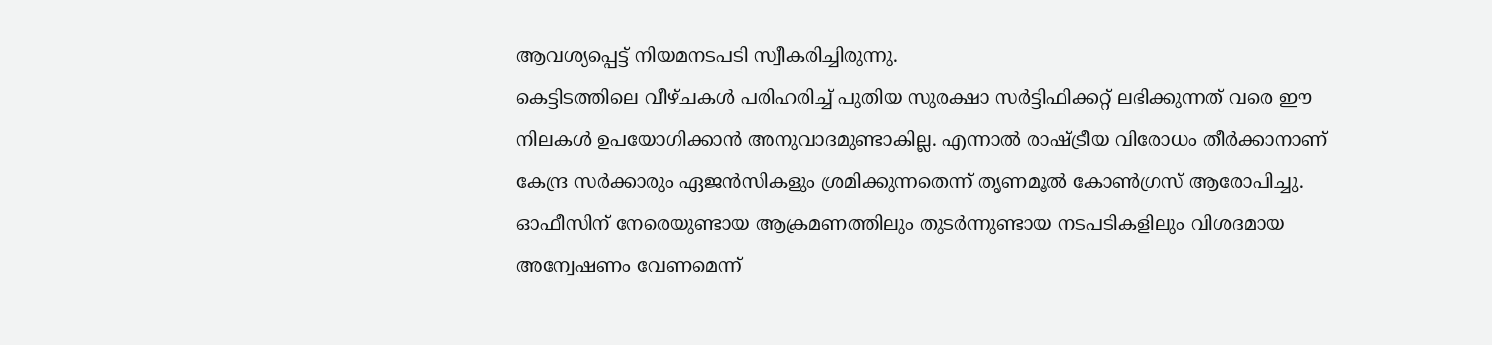ആവശ്യപ്പെട്ട് നിയമനടപടി സ്വീകരിച്ചിരുന്നു.
കെട്ടിടത്തിലെ വീഴ്ചകൾ പരിഹരിച്ച് പുതിയ സുരക്ഷാ സർട്ടിഫിക്കറ്റ് ലഭിക്കുന്നത് വരെ ഈ നിലകൾ ഉപയോഗിക്കാൻ അനുവാദമുണ്ടാകില്ല. എന്നാൽ രാഷ്ട്രീയ വിരോധം തീർക്കാനാണ് കേന്ദ്ര സർക്കാരും ഏജൻസികളും ശ്രമിക്കുന്നതെന്ന് തൃണമൂൽ കോൺഗ്രസ് ആരോപിച്ചു. ഓഫീസിന് നേരെയുണ്ടായ ആക്രമണത്തിലും തുടർന്നുണ്ടായ നടപടികളിലും വിശദമായ അന്വേഷണം വേണമെന്ന്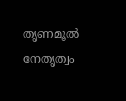തൃണമൂൽ നേതൃത്വം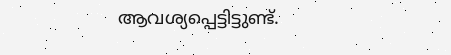ആവശ്യപ്പെട്ടിട്ടുണ്ട്.